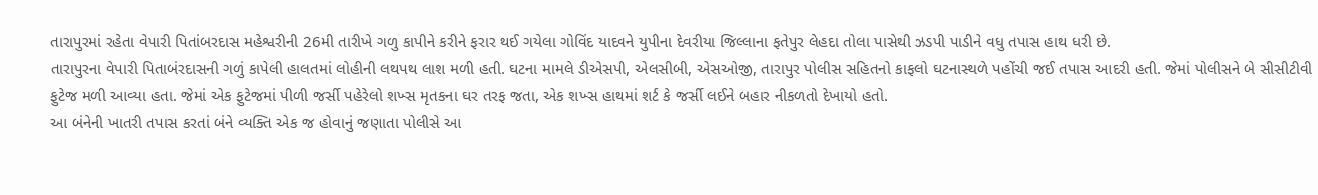તારાપુરમાં રહેતા વેપારી પિતાંબરદાસ મહેશ્વરીની 26મી તારીખે ગળુ કાપીને કરીને ફરાર થઈ ગયેલા ગોવિંદ યાદવને યુપીના દેવરીયા જિલ્લાના ફતેપુર લેહદા તોલા પાસેથી ઝડપી પાડીને વધુ તપાસ હાથ ધરી છે.
તારાપુરના વેપારી પિતાબંરદાસની ગળું કાપેલી હાલતમાં લોહીની લથપથ લાશ મળી હતી. ઘટના મામલે ડીએસપી, એલસીબી, એસઓજી, તારાપુર પોલીસ સહિતનો કાફલો ઘટનાસ્થળે પહોંચી જઈ તપાસ આદરી હતી. જેમાં પોલીસને બે સીસીટીવી ફુટેજ મળી આવ્યા હતા. જેમાં એક ફુટેજમાં પીળી જર્સી પહેરેલો શખ્સ મૃતકના ઘર તરફ જતા, એક શખ્સ હાથમાં શર્ટ કે જર્સી લઈને બહાર નીકળતો દેખાયો હતો.
આ બંનેની ખાતરી તપાસ કરતાં બંને વ્યક્તિ એક જ હોવાનું જણાતા પોલીસે આ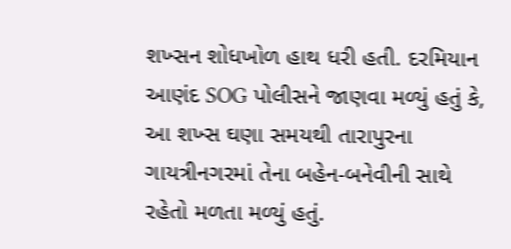શખ્સન શોધખોળ હાથ ધરી હતી. દરમિયાન આણંદ SOG પોલીસને જાણવા મળ્યું હતું કે, આ શખ્સ ઘણા સમયથી તારાપુરના ગાયત્રીનગરમાં તેના બહેન-બનેવીની સાથે રહેતો મળતા મળ્યું હતું.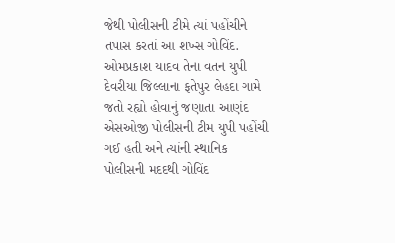જેથી પોલીસની ટીમે ત્યાં પહોંચીને તપાસ કરતાં આ શખ્સ ગોવિંદ. ઓમપ્રકાશ યાદવ તેના વતન યુપી દેવરીયા જિલ્લાના ફતેપુર લેહદા ગામે જતો રહ્યો હોવાનું જણાતા આણંદ એસઓજી પોલીસની ટીમ યુપી પહોંચી ગઈ હતી અને ત્યાંની સ્થાનિક પોલીસની મદદથી ગોવિંદ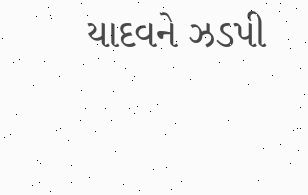યાદવને ઝડપી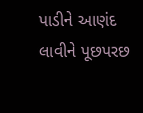પાડીને આણંદ લાવીને પૂછપરછ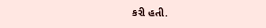કરી હતી.